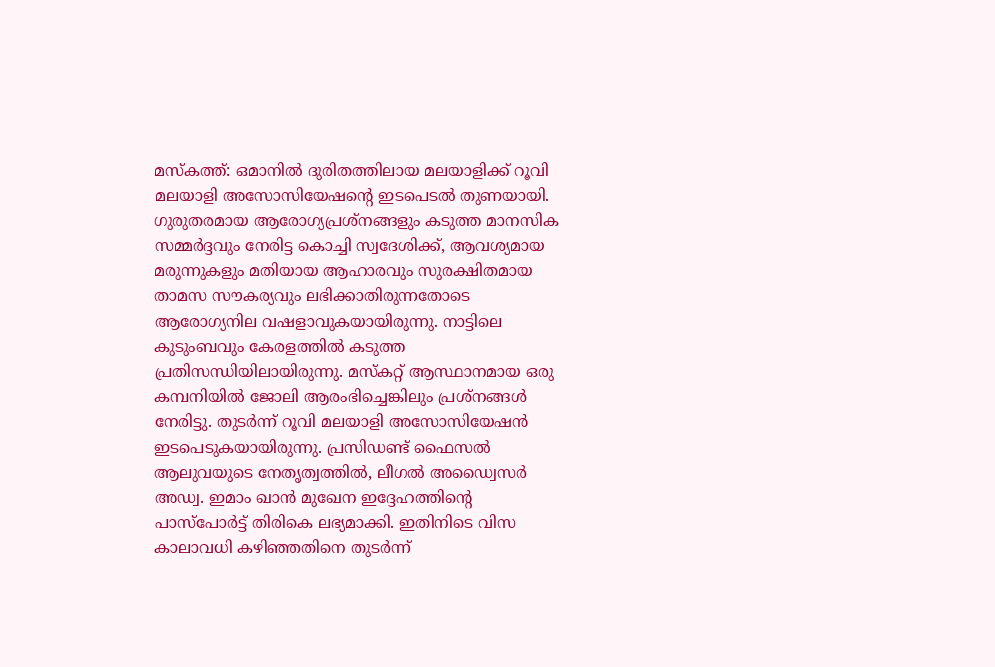മസ്കത്ത്: ഒമാനിൽ ദുരിതത്തിലായ മലയാളിക്ക് റൂവി മലയാളി അസോസിയേഷന്റെ ഇടപെടൽ തുണയായി. ഗുരുതരമായ ആരോഗ്യപ്രശ്നങ്ങളും കടുത്ത മാനസിക സമ്മർദ്ദവും നേരിട്ട കൊച്ചി സ്വദേശിക്ക്, ആവശ്യമായ മരുന്നുകളും മതിയായ ആഹാരവും സുരക്ഷിതമായ താമസ സൗകര്യവും ലഭിക്കാതിരുന്നതോടെ ആരോഗ്യനില വഷളാവുകയായിരുന്നു. നാട്ടിലെ കുടുംബവും കേരളത്തിൽ കടുത്ത പ്രതിസന്ധിയിലായിരുന്നു. മസ്കറ്റ് ആസ്ഥാനമായ ഒരു കമ്പനിയിൽ ജോലി ആരംഭിച്ചെങ്കിലും പ്രശ്നങ്ങൾ നേരിട്ടു. തുടർന്ന് റൂവി മലയാളി അസോസിയേഷൻ ഇടപെടുകയായിരുന്നു. പ്രസിഡണ്ട് ഫൈസൽ ആലുവയുടെ നേതൃത്വത്തിൽ, ലീഗൽ അഡ്വൈസർ അഡ്വ. ഇമാം ഖാൻ മുഖേന ഇദ്ദേഹത്തിന്റെ പാസ്പോർട്ട് തിരികെ ലഭ്യമാക്കി. ഇതിനിടെ വിസ കാലാവധി കഴിഞ്ഞതിനെ തുടർന്ന്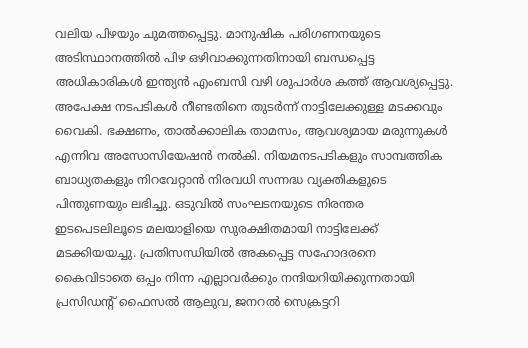വലിയ പിഴയും ചുമത്തപ്പെട്ടു. മാനുഷിക പരിഗണനയുടെ അടിസ്ഥാനത്തിൽ പിഴ ഒഴിവാക്കുന്നതിനായി ബന്ധപ്പെട്ട അധികാരികൾ ഇന്ത്യൻ എംബസി വഴി ശുപാർശ കത്ത് ആവശ്യപ്പെട്ടു. അപേക്ഷ നടപടികൾ നീണ്ടതിനെ തുടർന്ന് നാട്ടിലേക്കുള്ള മടക്കവും വൈകി. ഭക്ഷണം, താൽക്കാലിക താമസം, ആവശ്യമായ മരുന്നുകൾ എന്നിവ അസോസിയേഷൻ നൽകി. നിയമനടപടികളും സാമ്പത്തിക ബാധ്യതകളും നിറവേറ്റാൻ നിരവധി സന്നദ്ധ വ്യക്തികളുടെ പിന്തുണയും ലഭിച്ചു. ഒടുവിൽ സംഘടനയുടെ നിരന്തര ഇടപെടലിലൂടെ മലയാളിയെ സുരക്ഷിതമായി നാട്ടിലേക്ക് മടക്കിയയച്ചു. പ്രതിസന്ധിയിൽ അകപ്പെട്ട സഹോദരനെ കൈവിടാതെ ഒപ്പം നിന്ന എല്ലാവർക്കും നന്ദിയറിയിക്കുന്നതായി പ്രസിഡന്റ് ഫൈസൽ ആലുവ, ജനറൽ സെക്രട്ടറി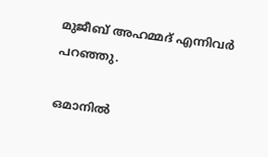മുജീബ് അഹമ്മദ് എന്നിവർ പറഞ്ഞു.

ഒമാനിൽ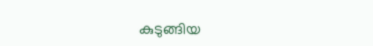കുടുങ്ങിയ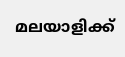മലയാളിക്ക്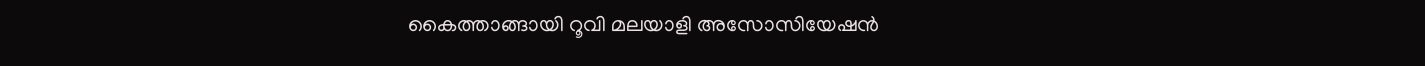കൈത്താങ്ങായി റൂവി മലയാളി അസോസിയേഷൻ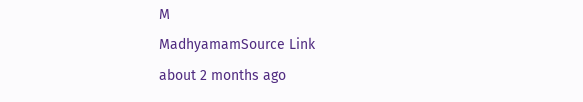M
MadhyamamSource Link
about 2 months ago